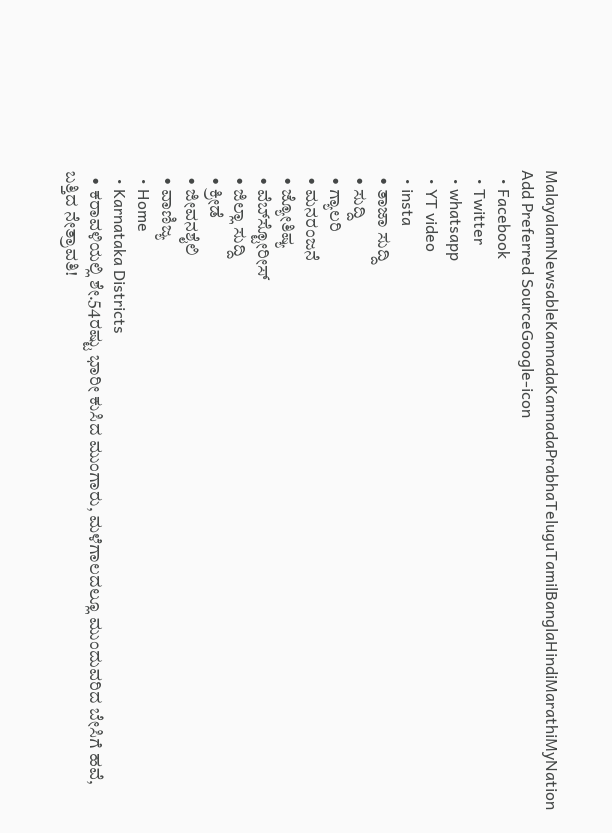MalayalamNewsableKannadaKannadaPrabhaTeluguTamilBanglaHindiMarathiMyNation
Add Preferred SourceGoogle-icon
  • Facebook
  • Twitter
  • whatsapp
  • YT video
  • insta
  • ತಾಜಾ ಸುದ್ದಿ
  • ಸುದ್ದಿ
  • ಗ್ಯಾಲರಿ
  • ಮನರಂಜನೆ
  • ಜ್ಯೋತಿಷ್ಯ
  • ವೆಬ್‌ಸ್ಟೋರೀಸ್
  • ಜಿಲ್ಲಾ ಸುದ್ದಿ
  • ಕ್ರೀಡೆ
  • ಜೀವನಶೈಲಿ
  • ವಾಣಿಜ್ಯ
  • Home
  • Karnataka Districts
  • ಕರಾವಳಿಯಲ್ಲಿ ಶೇ.54ರಷ್ಟು ಭಾರೀ ಕುಸಿದ ಮುಂಗಾರು, ಮಳೆಗಾಲದಲ್ಲೂ ಮುಂದುವರಿದ ಬೇಸಿಗೆ ಹವೆ, ಬತ್ತಿದ ನೇತ್ರಾವತಿ!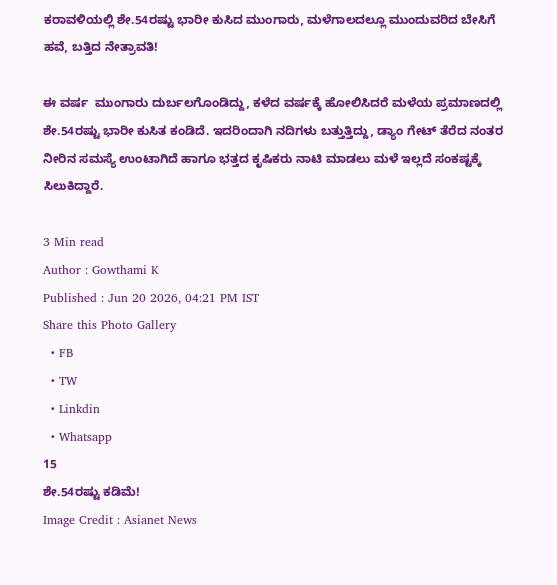ಕರಾವಳಿಯಲ್ಲಿ ಶೇ.54ರಷ್ಟು ಭಾರೀ ಕುಸಿದ ಮುಂಗಾರು, ಮಳೆಗಾಲದಲ್ಲೂ ಮುಂದುವರಿದ ಬೇಸಿಗೆ ಹವೆ, ಬತ್ತಿದ ನೇತ್ರಾವತಿ!

ಈ ವರ್ಷ  ಮುಂಗಾರು ದುರ್ಬಲಗೊಂಡಿದ್ದು, ಕಳೆದ ವರ್ಷಕ್ಕೆ ಹೋಲಿಸಿದರೆ ಮಳೆಯ ಪ್ರಮಾಣದಲ್ಲಿ ಶೇ.54ರಷ್ಟು ಭಾರೀ ಕುಸಿತ ಕಂಡಿದೆ. ಇದರಿಂದಾಗಿ ನದಿಗಳು ಬತ್ತುತ್ತಿದ್ದು, ಡ್ಯಾಂ ಗೇಟ್ ತೆರೆದ ನಂತರ ನೀರಿನ ಸಮಸ್ಯೆ ಉಂಟಾಗಿದೆ ಹಾಗೂ ಭತ್ತದ ಕೃಷಿಕರು ನಾಟಿ ಮಾಡಲು ಮಳೆ ಇಲ್ಲದೆ ಸಂಕಷ್ಟಕ್ಕೆ ಸಿಲುಕಿದ್ದಾರೆ.

3 Min read
Author : Gowthami K
Published : Jun 20 2026, 04:21 PM IST
Share this Photo Gallery
  • FB
  • TW
  • Linkdin
  • Whatsapp
15
ಶೇ.54ರಷ್ಟು ಕಡಿಮೆ!
Image Credit : Asianet News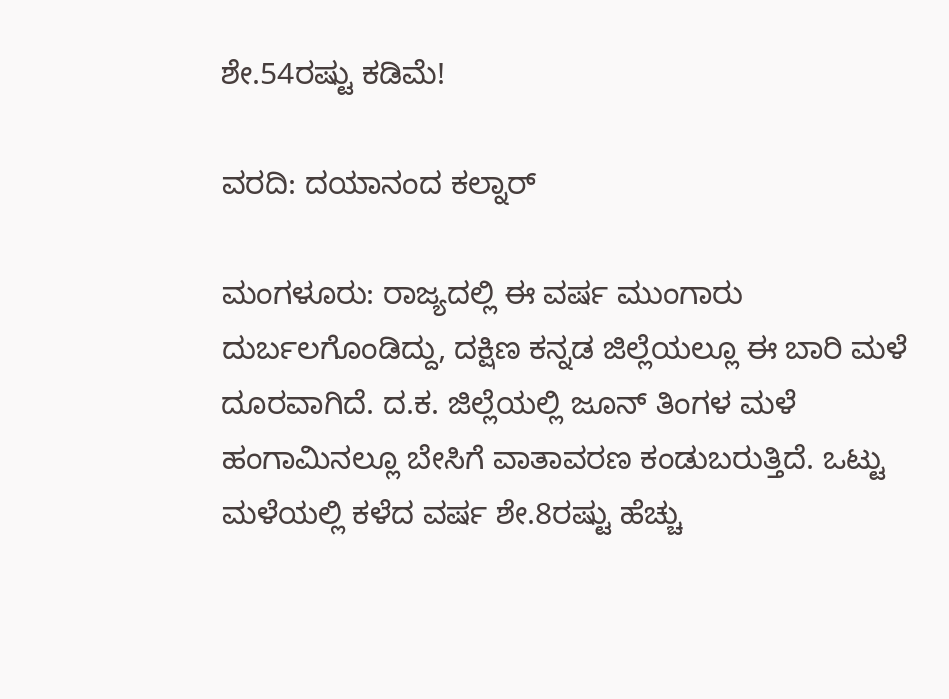ಶೇ.54ರಷ್ಟು ಕಡಿಮೆ!

ವರದಿ: ದಯಾನಂದ ಕಲ್ನಾರ್‌

ಮಂಗಳೂರು: ರಾಜ್ಯದಲ್ಲಿ ಈ ವರ್ಷ ಮುಂಗಾರು ದುರ್ಬಲಗೊಂಡಿದ್ದು, ದಕ್ಷಿಣ ಕನ್ನಡ ಜಿಲ್ಲೆಯಲ್ಲೂ ಈ ಬಾರಿ ಮಳೆ ದೂರವಾಗಿದೆ. ದ.ಕ. ಜಿಲ್ಲೆಯಲ್ಲಿ ಜೂನ್‌ ತಿಂಗಳ ಮಳೆ ಹಂಗಾಮಿನಲ್ಲೂ ಬೇಸಿಗೆ ವಾತಾವರಣ ಕಂಡುಬರುತ್ತಿದೆ. ಒಟ್ಟು ಮಳೆಯಲ್ಲಿ ಕಳೆದ ವರ್ಷ ಶೇ.8ರಷ್ಟು ಹೆಚ್ಚು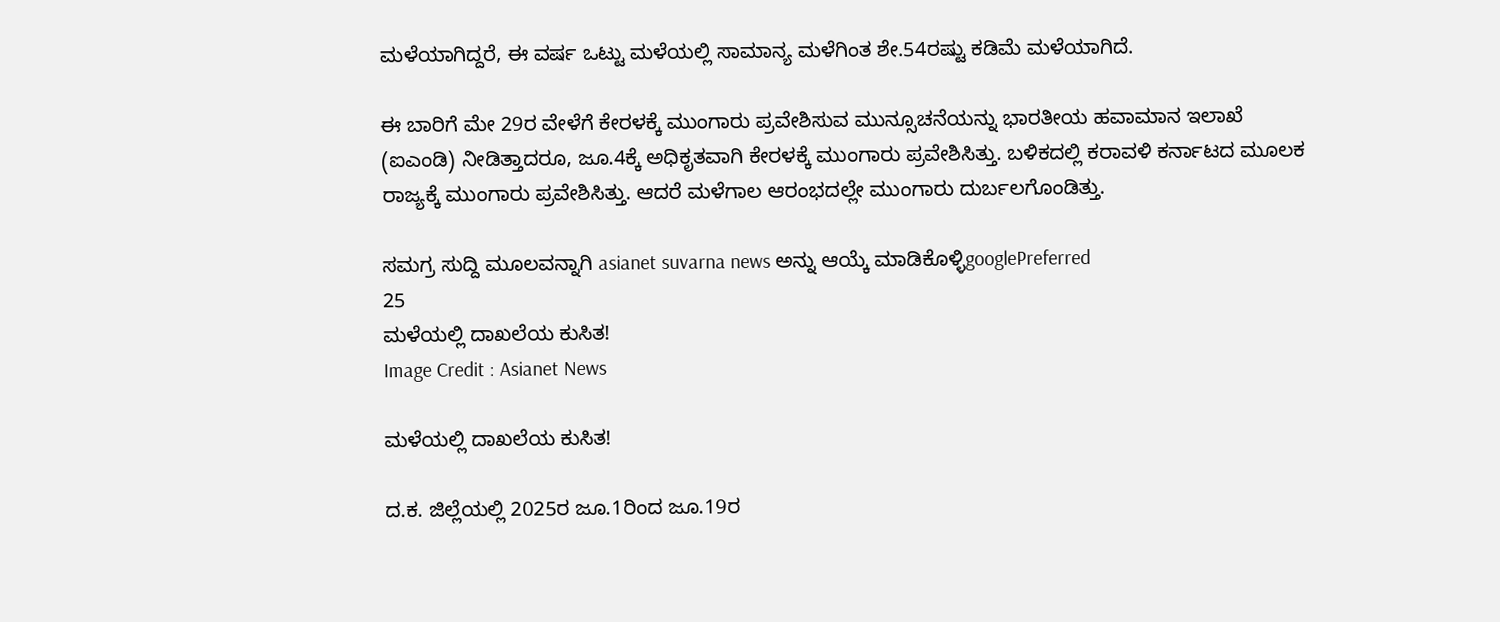ಮಳೆಯಾಗಿದ್ದರೆ, ಈ ವರ್ಷ ಒಟ್ಟು ಮಳೆಯಲ್ಲಿ ಸಾಮಾನ್ಯ ಮಳೆಗಿಂತ ಶೇ.54ರಷ್ಟು ಕಡಿಮೆ ಮಳೆಯಾಗಿದೆ.

ಈ ಬಾರಿಗೆ ಮೇ 29ರ ವೇಳೆಗೆ ಕೇರಳಕ್ಕೆ ಮುಂಗಾರು ಪ್ರವೇಶಿಸುವ ಮುನ್ಸೂಚನೆಯನ್ನು ಭಾರತೀಯ ಹವಾಮಾನ ಇಲಾಖೆ (ಐಎಂಡಿ) ನೀಡಿತ್ತಾದರೂ, ಜೂ.4ಕ್ಕೆ ಅಧಿಕೃತವಾಗಿ ಕೇರಳಕ್ಕೆ ಮುಂಗಾರು ಪ್ರವೇಶಿಸಿತ್ತು. ಬಳಿಕದಲ್ಲಿ ಕರಾವಳಿ ಕರ್ನಾಟದ ಮೂಲಕ ರಾಜ್ಯಕ್ಕೆ ಮುಂಗಾರು ಪ್ರವೇಶಿಸಿತ್ತು. ಆದರೆ ಮಳೆಗಾಲ ಆರಂಭದಲ್ಲೇ ಮುಂಗಾರು ದುರ್ಬಲಗೊಂಡಿತ್ತು.

ಸಮಗ್ರ ಸುದ್ದಿ ಮೂಲವನ್ನಾಗಿ asianet suvarna news ಅನ್ನು ಆಯ್ಕೆ ಮಾಡಿಕೊಳ್ಳಿgooglePreferred
25
ಮಳೆಯಲ್ಲಿ ದಾಖಲೆಯ ಕುಸಿತ!
Image Credit : Asianet News

ಮಳೆಯಲ್ಲಿ ದಾಖಲೆಯ ಕುಸಿತ!

ದ.ಕ. ಜಿಲ್ಲೆಯಲ್ಲಿ 2025ರ ಜೂ.1ರಿಂದ ಜೂ.19ರ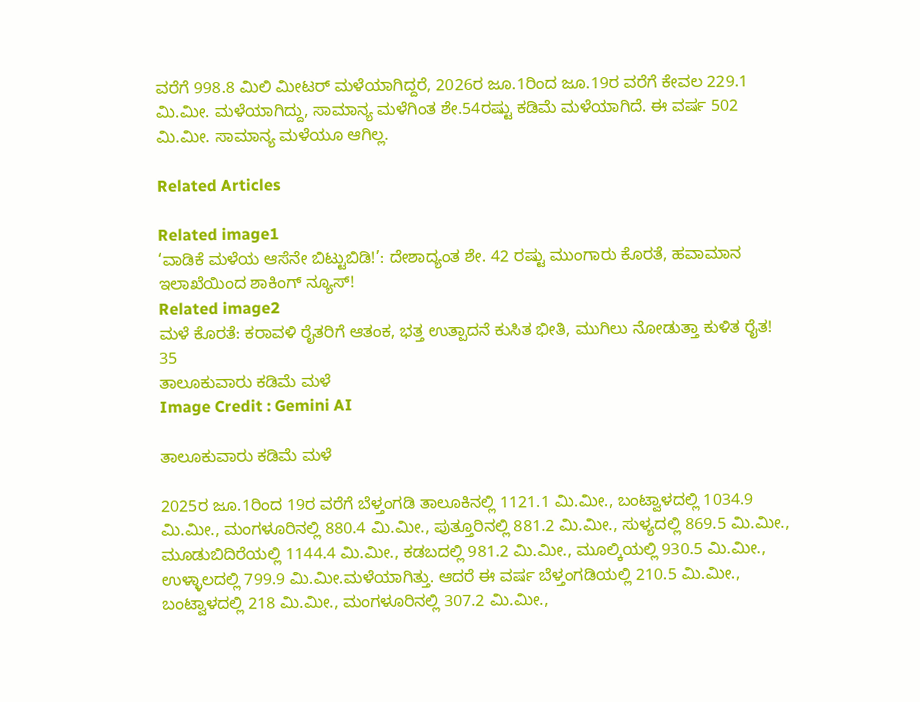ವರೆಗೆ 998.8 ಮಿಲಿ ಮೀಟರ್‌ ಮಳೆಯಾಗಿದ್ದರೆ, 2026ರ ಜೂ.1ರಿಂದ ಜೂ.19ರ ವರೆಗೆ ಕೇವಲ 229.1 ಮಿ.ಮೀ. ಮಳೆಯಾಗಿದ್ದು, ಸಾಮಾನ್ಯ ಮಳೆಗಿಂತ ಶೇ.54ರಷ್ಟು ಕಡಿಮೆ ಮಳೆಯಾಗಿದೆ. ಈ ವರ್ಷ 502 ಮಿ.ಮೀ. ಸಾಮಾನ್ಯ ಮಳೆಯೂ ಆಗಿಲ್ಲ.

Related Articles

Related image1
‘ವಾಡಿಕೆ ಮಳೆಯ ಆಸೆನೇ ಬಿಟ್ಟುಬಿಡಿ!’: ದೇಶಾದ್ಯಂತ ಶೇ. 42 ರಷ್ಟು ಮುಂಗಾರು ಕೊರತೆ, ಹವಾಮಾನ ಇಲಾಖೆಯಿಂದ ಶಾಕಿಂಗ್ ನ್ಯೂಸ್!
Related image2
ಮಳೆ ಕೊರತೆ: ಕರಾವಳಿ ರೈತರಿಗೆ ಆತಂಕ, ಭತ್ತ ಉತ್ಪಾದನೆ ಕುಸಿತ ಭೀತಿ, ಮುಗಿಲು ನೋಡುತ್ತಾ ಕುಳಿತ ರೈತ!
35
ತಾಲೂಕುವಾರು ಕಡಿಮೆ ಮಳೆ
Image Credit : Gemini AI

ತಾಲೂಕುವಾರು ಕಡಿಮೆ ಮಳೆ

2025ರ ಜೂ.1ರಿಂದ 19ರ ವರೆಗೆ ಬೆಳ್ತಂಗಡಿ ತಾಲೂಕಿನಲ್ಲಿ 1121.1 ಮಿ.ಮೀ., ಬಂಟ್ವಾಳದಲ್ಲಿ 1034.9 ಮಿ.ಮೀ., ಮಂಗಳೂರಿನಲ್ಲಿ 880.4 ಮಿ.ಮೀ., ಪುತ್ತೂರಿನಲ್ಲಿ 881.2 ಮಿ.ಮೀ., ಸುಳ್ಯದಲ್ಲಿ 869.5 ಮಿ.ಮೀ., ಮೂಡುಬಿದಿರೆಯಲ್ಲಿ 1144.4 ಮಿ.ಮೀ., ಕಡಬದಲ್ಲಿ 981.2 ಮಿ.ಮೀ., ಮೂಲ್ಕಿಯಲ್ಲಿ 930.5 ಮಿ.ಮೀ., ಉಳ್ಳಾಲದಲ್ಲಿ 799.9 ಮಿ.ಮೀ.ಮಳೆಯಾಗಿತ್ತು. ಆದರೆ ಈ ವರ್ಷ ಬೆಳ್ತಂಗಡಿಯಲ್ಲಿ 210.5 ಮಿ.ಮೀ., ಬಂಟ್ವಾಳದಲ್ಲಿ 218 ಮಿ.ಮೀ., ಮಂಗಳೂರಿನಲ್ಲಿ 307.2 ಮಿ.ಮೀ.,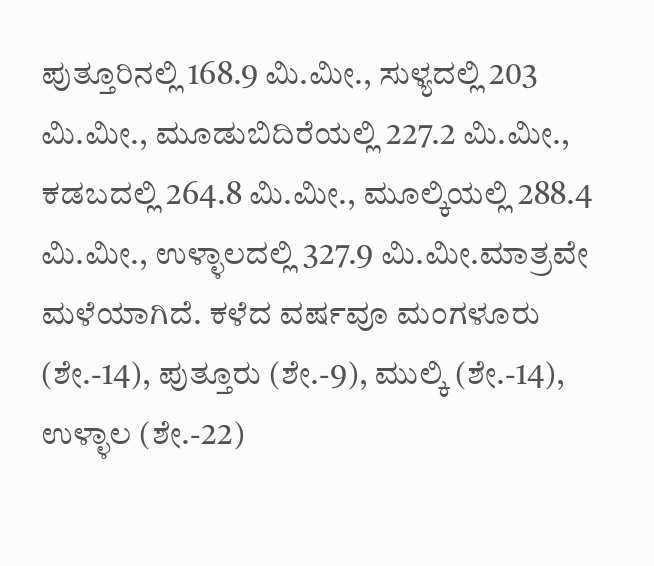ಪುತ್ತೂರಿನಲ್ಲಿ 168.9 ಮಿ.ಮೀ., ಸುಳ್ಯದಲ್ಲಿ 203 ಮಿ.ಮೀ., ಮೂಡುಬಿದಿರೆಯಲ್ಲಿ 227.2 ಮಿ.ಮೀ., ಕಡಬದಲ್ಲಿ 264.8 ಮಿ.ಮೀ., ಮೂಲ್ಕಿಯಲ್ಲಿ 288.4 ಮಿ.ಮೀ., ಉಳ್ಳಾಲದಲ್ಲಿ 327.9 ಮಿ.ಮೀ.ಮಾತ್ರವೇ ಮಳೆಯಾಗಿದೆ. ಕಳೆದ ವರ್ಷವೂ ಮಂಗಳೂರು (ಶೇ.-14), ಪುತ್ತೂರು (ಶೇ.-9), ಮುಲ್ಕಿ (ಶೇ.-14), ಉಳ್ಳಾಲ (ಶೇ.-22)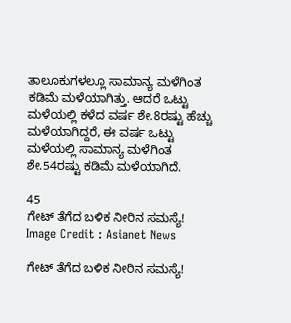ತಾಲೂಕುಗಳಲ್ಲೂ ಸಾಮಾನ್ಯ ಮಳೆಗಿಂತ ಕಡಿಮೆ ಮಳೆಯಾಗಿತ್ತು. ಆದರೆ ಒಟ್ಟು ಮಳೆಯಲ್ಲಿ ಕಳೆದ ವರ್ಷ ಶೇ.8ರಷ್ಟು ಹೆಚ್ಚು ಮಳೆಯಾಗಿದ್ದರೆ, ಈ ವರ್ಷ ಒಟ್ಟು ಮಳೆಯಲ್ಲಿ ಸಾಮಾನ್ಯ ಮಳೆಗಿಂತ ಶೇ.54ರಷ್ಟು ಕಡಿಮೆ ಮಳೆಯಾಗಿದೆ.

45
ಗೇಟ್‌ ತೆಗೆದ ಬಳಿಕ ನೀರಿನ ಸಮಸ್ಯೆ!
Image Credit : Asianet News

ಗೇಟ್‌ ತೆಗೆದ ಬಳಿಕ ನೀರಿನ ಸಮಸ್ಯೆ!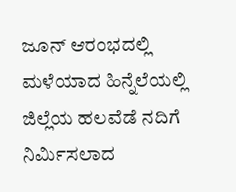ಜೂನ್‌ ಆರಂಭದಲ್ಲಿ ಮಳೆಯಾದ ಹಿನ್ನೆಲೆಯಲ್ಲಿ ಜಿಲ್ಲೆಯ ಹಲವೆಡೆ ನದಿಗೆ ನಿರ್ಮಿಸಲಾದ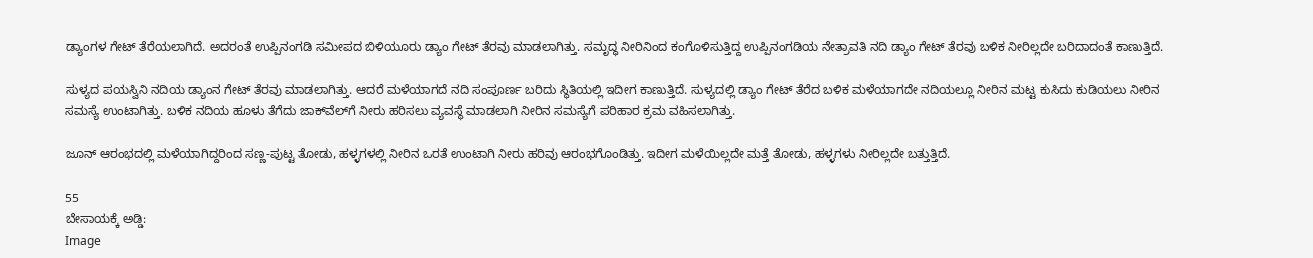ಡ್ಯಾಂಗಳ ಗೇಟ್‌ ತೆರೆಯಲಾಗಿದೆ. ಅದರಂತೆ ಉಪ್ಪಿನಂಗಡಿ ಸಮೀಪದ ಬಿಳಿಯೂರು ಡ್ಯಾಂ ಗೇಟ್‌ ತೆರವು ಮಾಡಲಾಗಿತ್ತು. ಸಮೃದ್ಧ ನೀರಿನಿಂದ ಕಂಗೊಳಿಸುತ್ತಿದ್ದ ಉಪ್ಪಿನಂಗಡಿಯ ನೇತ್ರಾವತಿ ನದಿ ಡ್ಯಾಂ ಗೇಟ್‌ ತೆರವು ಬಳಿಕ ನೀರಿಲ್ಲದೇ ಬರಿದಾದಂತೆ ಕಾಣುತ್ತಿದೆ.

ಸುಳ್ಯದ ಪಯಸ್ವಿನಿ ನದಿಯ ಡ್ಯಾಂನ ಗೇಟ್‌ ತೆರವು ಮಾಡಲಾಗಿತ್ತು. ಆದರೆ ಮಳೆಯಾಗದೆ ನದಿ ಸಂಪೂರ್ಣ ಬರಿದು ಸ್ಥಿತಿಯಲ್ಲಿ ಇದೀಗ ಕಾಣುತ್ತಿದೆ. ಸುಳ್ಯದಲ್ಲಿ ಡ್ಯಾಂ ಗೇಟ್‌ ತೆರೆದ ಬಳಿಕ ಮಳೆಯಾಗದೇ ನದಿಯಲ್ಲೂ ನೀರಿನ ಮಟ್ಟ ಕುಸಿದು ಕುಡಿಯಲು ನೀರಿನ ಸಮಸ್ಯೆ ಉಂಟಾಗಿತ್ತು. ಬಳಿಕ ನದಿಯ ಹೂಳು ತೆಗೆದು ಜಾಕ್‌ವೆಲ್‌ಗೆ ನೀರು ಹರಿಸಲು ವ್ಯವಸ್ಥೆ ಮಾಡಲಾಗಿ ನೀರಿನ ಸಮಸ್ಯೆಗೆ ಪರಿಹಾರ ಕ್ರಮ ವಹಿಸಲಾಗಿತ್ತು.

ಜೂನ್‌ ಆರಂಭದಲ್ಲಿ ಮಳೆಯಾಗಿದ್ದರಿಂದ ಸಣ್ಣ-ಪುಟ್ಟ ತೋಡು, ಹಳ್ಳಗಳಲ್ಲಿ ನೀರಿನ ಒರತೆ ಉಂಟಾಗಿ ನೀರು ಹರಿವು ಆರಂಭಗೊಂಡಿತ್ತು. ಇದೀಗ ಮಳೆಯಿಲ್ಲದೇ ಮತ್ತೆ ತೋಡು, ಹಳ್ಳಗಳು ನೀರಿಲ್ಲದೇ ಬತ್ತುತ್ತಿದೆ.

55
ಬೇಸಾಯಕ್ಕೆ ಅಡ್ಡಿ:
Image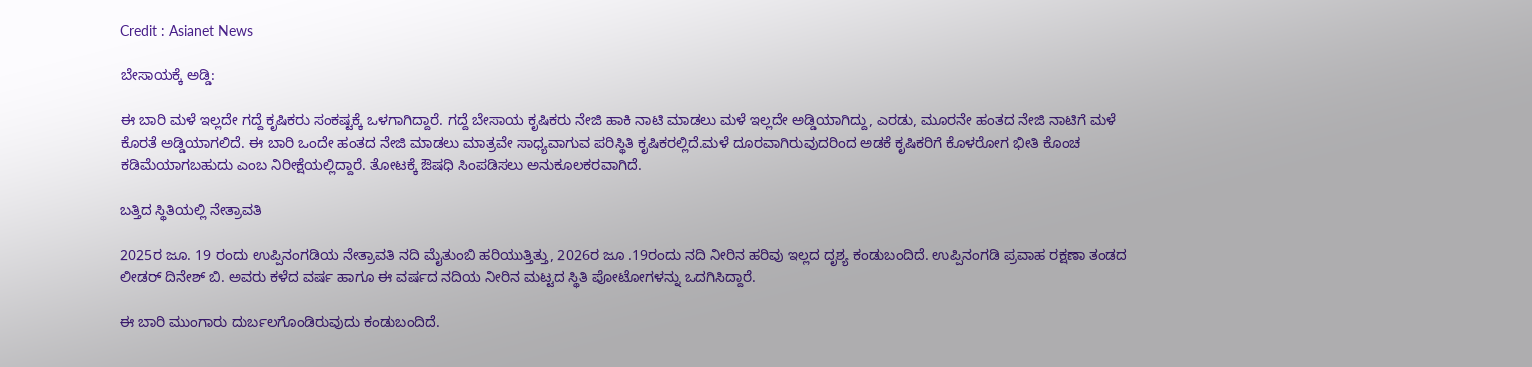Credit : Asianet News

ಬೇಸಾಯಕ್ಕೆ ಅಡ್ಡಿ:

ಈ ಬಾರಿ ಮಳೆ ಇಲ್ಲದೇ ಗದ್ದೆ ಕೃಷಿಕರು ಸಂಕಷ್ಟಕ್ಕೆ ಒಳಗಾಗಿದ್ದಾರೆ. ಗದ್ದೆ ಬೇಸಾಯ ಕೃಷಿಕರು ನೇಜಿ ಹಾಕಿ ನಾಟಿ ಮಾಡಲು ಮಳೆ ಇಲ್ಲದೇ ಅಡ್ಡಿಯಾಗಿದ್ದು, ಎರಡು, ಮೂರನೇ ಹಂತದ ನೇಜಿ ನಾಟಿಗೆ ಮಳೆ ಕೊರತೆ ಅಡ್ಡಿಯಾಗಲಿದೆ. ಈ ಬಾರಿ ಒಂದೇ ಹಂತದ ನೇಜಿ ಮಾಡಲು ಮಾತ್ರವೇ ಸಾಧ್ಯವಾಗುವ ಪರಿಸ್ಥಿತಿ ಕೃಷಿಕರಲ್ಲಿದೆ.ಮಳೆ ದೂರವಾಗಿರುವುದರಿಂದ ಅಡಕೆ ಕೃಷಿಕರಿಗೆ ಕೊಳರೋಗ ಭೀತಿ ಕೊಂಚ ಕಡಿಮೆಯಾಗಬಹುದು ಎಂಬ ನಿರೀಕ್ಷೆಯಲ್ಲಿದ್ದಾರೆ. ತೋಟಕ್ಕೆ ಔಷಧಿ ಸಿಂಪಡಿಸಲು ಅನುಕೂಲಕರವಾಗಿದೆ.

ಬತ್ತಿದ ಸ್ಥಿತಿಯಲ್ಲಿ ನೇತ್ರಾವತಿ

2025ರ ಜೂ. 19 ರಂದು ಉಪ್ಪಿನಂಗಡಿಯ ನೇತ್ರಾವತಿ ನದಿ ಮೈತುಂಬಿ ಹರಿಯುತ್ತಿತ್ತು, 2026ರ ಜೂ .19ರಂದು ನದಿ ನೀರಿನ ಹರಿವು ಇಲ್ಲದ ದೃಶ್ಯ ಕಂಡುಬಂದಿದೆ. ಉಪ್ಪಿನಂಗಡಿ ಪ್ರವಾಹ ರಕ್ಷಣಾ ತಂಡದ ಲೀಡರ್ ದಿನೇಶ್ ಬಿ. ಅವರು ಕಳೆದ ವರ್ಷ ಹಾಗೂ ಈ ವರ್ಷದ ನದಿಯ ನೀರಿನ ಮಟ್ಟದ ಸ್ಥಿತಿ ಪೋಟೋಗಳನ್ನು ಒದಗಿಸಿದ್ದಾರೆ.

ಈ ಬಾರಿ ಮುಂಗಾರು ದುರ್ಬಲಗೊಂಡಿರುವುದು ಕಂಡುಬಂದಿದೆ.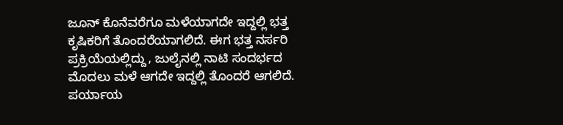ಜೂನ್‌ ಕೊನೆವರೆಗೂ ಮಳೆಯಾಗದೇ ಇದ್ದಲ್ಲಿ ಭತ್ತ ಕೃಷಿಕರಿಗೆ ತೊಂದರೆಯಾಗಲಿದೆ. ಈಗ ಭತ್ತ ನರ್ಸರಿ ಪ್ರಕ್ರಿಯೆಯಲ್ಲಿದ್ದು, ಜುಲೈನಲ್ಲಿ ನಾಟಿ ಸಂದರ್ಭದ ಮೊದಲು ಮಳೆ ಆಗದೇ ಇದ್ದಲ್ಲಿ ತೊಂದರೆ ಆಗಲಿದೆ. ಪರ್ಯಾಯ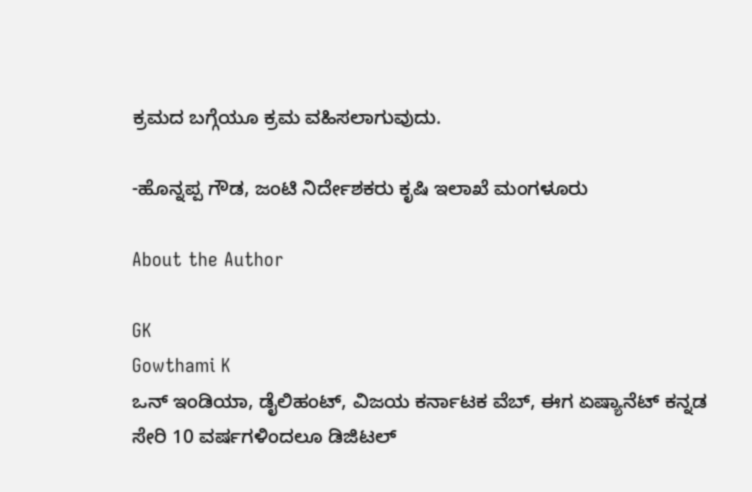ಕ್ರಮದ ಬಗ್ಗೆಯೂ ಕ್ರಮ ವಹಿಸಲಾಗುವುದು.

-ಹೊನ್ನಪ್ಪ ಗೌಡ, ಜಂಟಿ ನಿರ್ದೇಶಕರು ಕೃಷಿ ಇಲಾಖೆ ಮಂಗಳೂರು

About the Author

GK
Gowthami K
ಒನ್ ಇಂಡಿಯಾ, ಡೈಲಿಹಂಟ್‌, ವಿಜಯ ಕರ್ನಾಟಕ ವೆಬ್‌, ಈಗ ಏಷ್ಯಾನೆಟ್ ಕನ್ನಡ ಸೇರಿ 10 ವರ್ಷಗಳಿಂದಲೂ ಡಿಜಿಟಲ್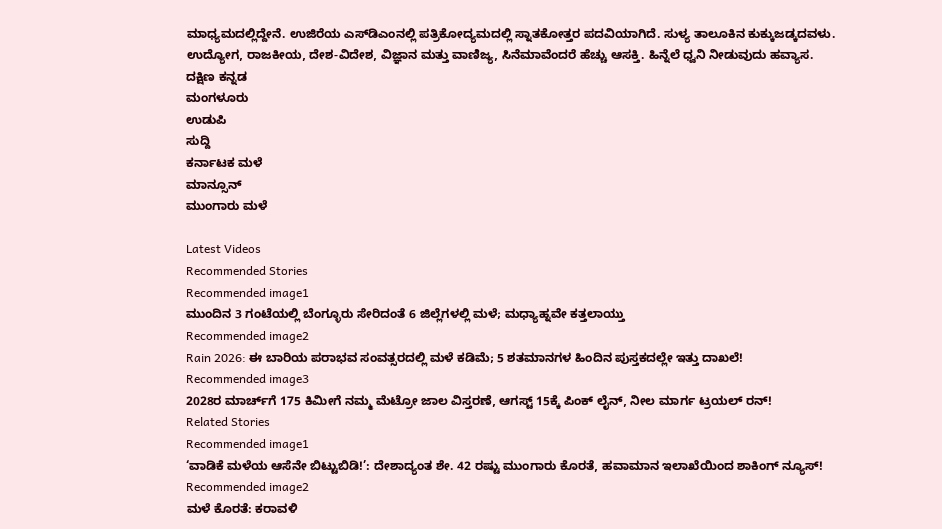ಮಾಧ್ಯಮದಲ್ಲಿದ್ದೇನೆ. ಉಜಿರೆಯ ಎಸ್‌ಡಿಎಂನಲ್ಲಿ ಪತ್ರಿಕೋದ್ಯಮದಲ್ಲಿ ಸ್ನಾತಕೋತ್ತರ ಪದವಿಯಾಗಿದೆ. ಸುಳ್ಯ ತಾಲೂಕಿನ ಕುಕ್ಕುಜಡ್ಕದವಳು. ಉದ್ಯೋಗ, ರಾಜಕೀಯ, ದೇಶ-ವಿದೇಶ, ವಿಜ್ಞಾನ ಮತ್ತು ವಾಣಿಜ್ಯ, ಸಿನೆಮಾವೆಂದರೆ ಹೆಚ್ಚು ಆಸಕ್ತಿ. ಹಿನ್ನೆಲೆ ಧ್ವನಿ ನೀಡುವುದು ಹವ್ಯಾಸ.
ದಕ್ಷಿಣ ಕನ್ನಡ
ಮಂಗಳೂರು
ಉಡುಪಿ
ಸುದ್ದಿ
ಕರ್ನಾಟಕ ಮಳೆ
ಮಾನ್ಸೂನ್
ಮುಂಗಾರು ಮಳೆ

Latest Videos
Recommended Stories
Recommended image1
ಮುಂದಿನ 3 ಗಂಟೆಯಲ್ಲಿ ಬೆಂಗ್ಳೂರು ಸೇರಿದಂತೆ 6 ಜಿಲ್ಲೆಗಳಲ್ಲಿ ಮಳೆ; ಮಧ್ಯಾಹ್ನವೇ ಕತ್ತಲಾಯ್ತು
Recommended image2
Rain 2026: ಈ ಬಾರಿಯ ಪರಾಭವ ಸಂವತ್ಸರದಲ್ಲಿ ಮಳೆ ಕಡಿಮೆ; 5 ಶತಮಾನಗಳ ಹಿಂದಿನ ಪುಸ್ತಕದಲ್ಲೇ ಇತ್ತು ದಾಖಲೆ!
Recommended image3
2028ರ ಮಾರ್ಚ್‌ಗೆ 175 ಕಿಮೀಗೆ ನಮ್ಮ ಮೆಟ್ರೋ ಜಾಲ ವಿಸ್ತರಣೆ, ಆಗಸ್ಟ್ 15ಕ್ಕೆ ಪಿಂಕ್ ಲೈನ್, ನೀಲ ಮಾರ್ಗ ಟ್ರಯಲ್ ರನ್!
Related Stories
Recommended image1
‘ವಾಡಿಕೆ ಮಳೆಯ ಆಸೆನೇ ಬಿಟ್ಟುಬಿಡಿ!’: ದೇಶಾದ್ಯಂತ ಶೇ. 42 ರಷ್ಟು ಮುಂಗಾರು ಕೊರತೆ, ಹವಾಮಾನ ಇಲಾಖೆಯಿಂದ ಶಾಕಿಂಗ್ ನ್ಯೂಸ್!
Recommended image2
ಮಳೆ ಕೊರತೆ: ಕರಾವಳಿ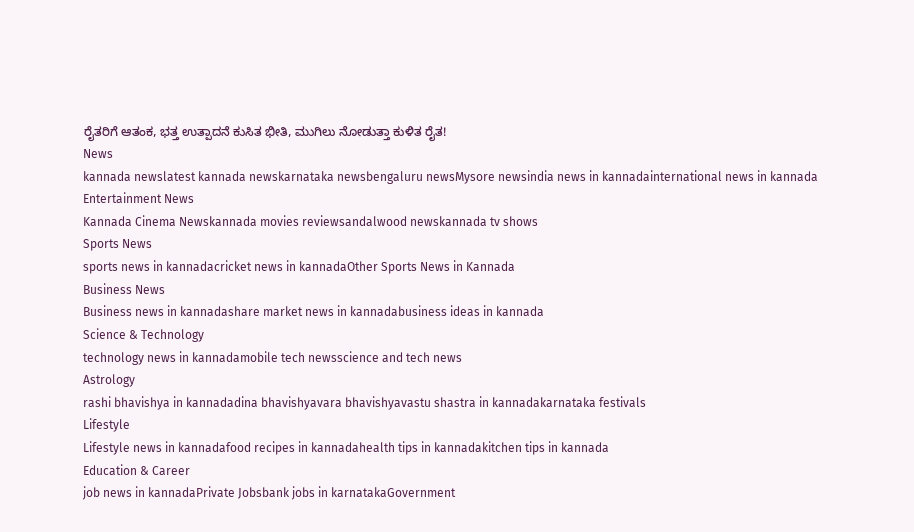ರೈತರಿಗೆ ಆತಂಕ, ಭತ್ತ ಉತ್ಪಾದನೆ ಕುಸಿತ ಭೀತಿ, ಮುಗಿಲು ನೋಡುತ್ತಾ ಕುಳಿತ ರೈತ!
News
kannada newslatest kannada newskarnataka newsbengaluru newsMysore newsindia news in kannadainternational news in kannada
Entertainment News
Kannada Cinema Newskannada movies reviewsandalwood newskannada tv shows
Sports News
sports news in kannadacricket news in kannadaOther Sports News in Kannada
Business News
Business news in kannadashare market news in kannadabusiness ideas in kannada
Science & Technology
technology news in kannadamobile tech newsscience and tech news
Astrology
rashi bhavishya in kannadadina bhavishyavara bhavishyavastu shastra in kannadakarnataka festivals
Lifestyle
Lifestyle news in kannadafood recipes in kannadahealth tips in kannadakitchen tips in kannada
Education & Career
job news in kannadaPrivate Jobsbank jobs in karnatakaGovernment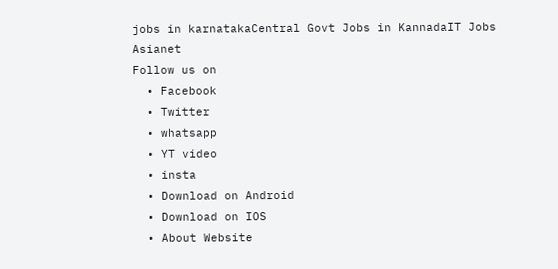jobs in karnatakaCentral Govt Jobs in KannadaIT Jobs
Asianet
Follow us on
  • Facebook
  • Twitter
  • whatsapp
  • YT video
  • insta
  • Download on Android
  • Download on IOS
  • About Website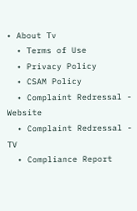• About Tv
  • Terms of Use
  • Privacy Policy
  • CSAM Policy
  • Complaint Redressal - Website
  • Complaint Redressal - TV
  • Compliance Report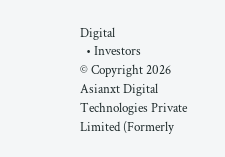Digital
  • Investors
© Copyright 2026 Asianxt Digital Technologies Private Limited (Formerly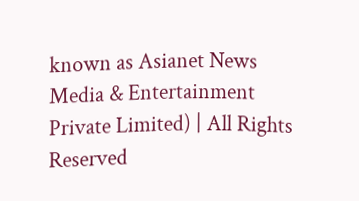known as Asianet News Media & Entertainment Private Limited) | All Rights Reserved